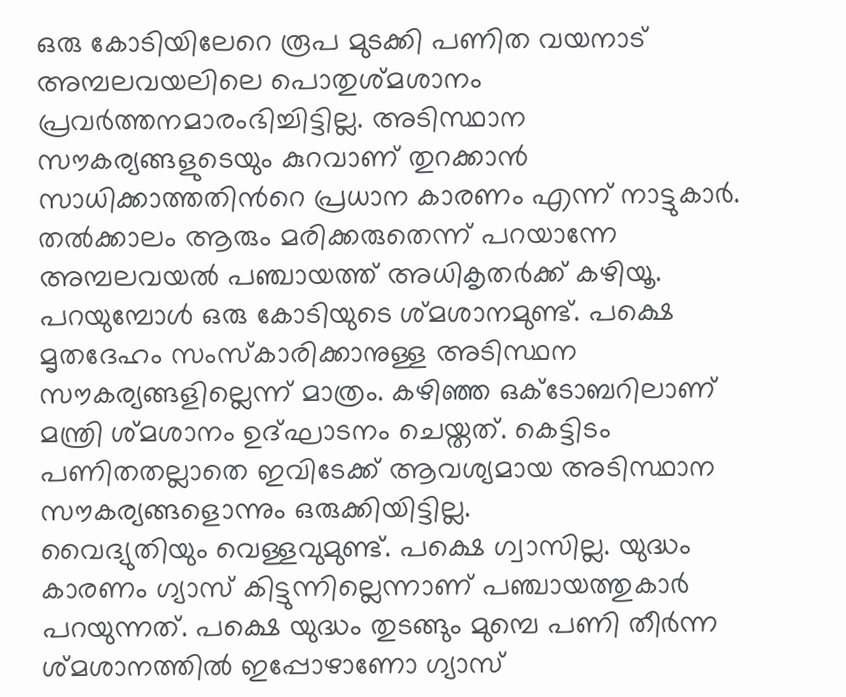ഒരു കോടിയിലേറെ രൂപ മുടക്കി പണിത വയനാട് അമ്പലവയലിലെ പൊതുശ്മശാനം പ്രവർത്തനമാരംഭിച്ചിട്ടില്ല. അടിസ്ഥാന സൗകര്യങ്ങളുടെയും കുറവാണ് തുറക്കാൻ സാധിക്കാത്തതിൻറെ പ്രധാന കാരണം എന്ന് നാട്ടുകാർ.
തൽക്കാലം ആരും മരിക്കരുതെന്ന് പറയാന്നേ അമ്പലവയൽ പഞ്ചായത്ത് അധികൃതർക്ക് കഴിയൂ. പറയുമ്പോൾ ഒരു കോടിയുടെ ശ്മശാനമുണ്ട്. പക്ഷെ മൃതദേഹം സംസ്കാരിക്കാനുള്ള അടിസ്ഥന സൗകര്യങ്ങളില്ലെന്ന് മാത്രം. കഴിഞ്ഞ ഒക്ടോബറിലാണ് മന്ത്രി ശ്മശാനം ഉദ്ഘാടനം ചെയ്തത്. കെട്ടിടം പണിതതല്ലാതെ ഇവിടേക്ക് ആവശ്യമായ അടിസ്ഥാന സൗകര്യങ്ങളൊന്നും ഒരുക്കിയിട്ടില്ല.
വൈദ്യുതിയും വെള്ളവുമുണ്ട്. പക്ഷെ ഗ്വാസില്ല. യുദ്ധം കാരണം ഗ്യാസ് കിട്ടുന്നില്ലെന്നാണ് പഞ്ചായത്തുകാർ പറയുന്നത്. പക്ഷെ യുദ്ധം തുടങ്ങും മുമ്പെ പണി തീർന്ന ശ്മശാനത്തിൽ ഇപ്പോഴാണോ ഗ്യാസ്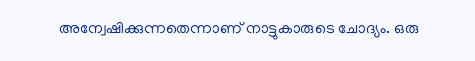അന്വേഷിക്കുന്നതെന്നാണ് നാട്ടുകാരുടെ ചോദ്യം. ഒരു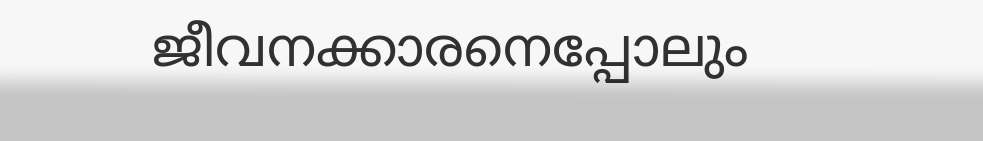ജീവനക്കാരനെപ്പോലും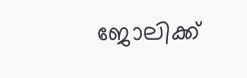ജോലിക്ക്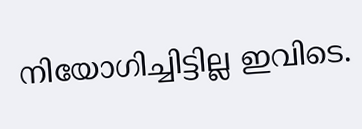നിയോഗിച്ചിട്ടില്ല ഇവിടെ.